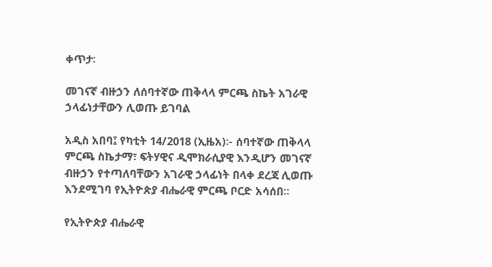ቀጥታ፡

መገናኛ ብዙኃን ለሰባተኛው ጠቅላላ ምርጫ ስኬት አገራዊ ኃላፊነታቸውን ሊወጡ ይገባል

አዲስ አበባ፤ የካቲት 14/2018 (ኢዜአ)፡- ሰባተኛው ጠቅላላ ምርጫ ስኬታማ፣ ፍትሃዊና ዲሞክራሲያዊ እንዲሆን መገናኛ ብዙኃን የተጣለባቸውን አገራዊ ኃላፊነት በላቀ ደረጃ ሊወጡ እንደሚገባ የኢትዮጵያ ብሔራዊ ምርጫ ቦርድ አሳሰበ።

የኢትዮጵያ ብሔራዊ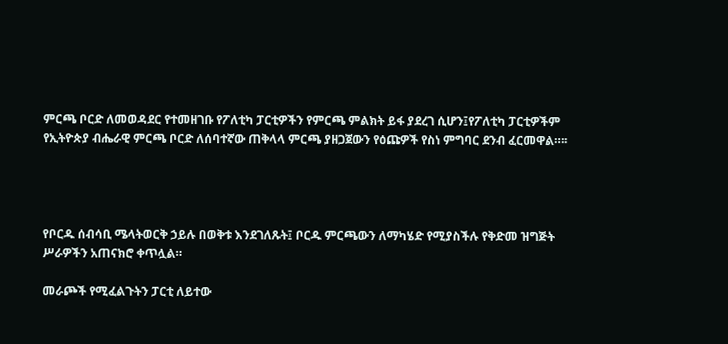ምርጫ ቦርድ ለመወዳደር የተመዘገቡ የፖለቲካ ፓርቲዎችን የምርጫ ምልክት ይፋ ያደረገ ሲሆን፤የፖለቲካ ፓርቲዎችም የኢትዮጵያ ብሔራዊ ምርጫ ቦርድ ለሰባተኛው ጠቅላላ ምርጫ ያዘጋጀውን የዕጩዎች የስነ ምግባር ደንብ ፈርመዋል።፡፡




የቦርዱ ሰብሳቢ ሜላትወርቅ ኃይሉ በወቅቱ እንደገለጹት፤ ቦርዱ ምርጫውን ለማካሄድ የሚያስችሉ የቅድመ ዝግጅት ሥራዎችን አጠናክሮ ቀጥሏል።

መራጮች የሚፈልጉትን ፓርቲ ለይተው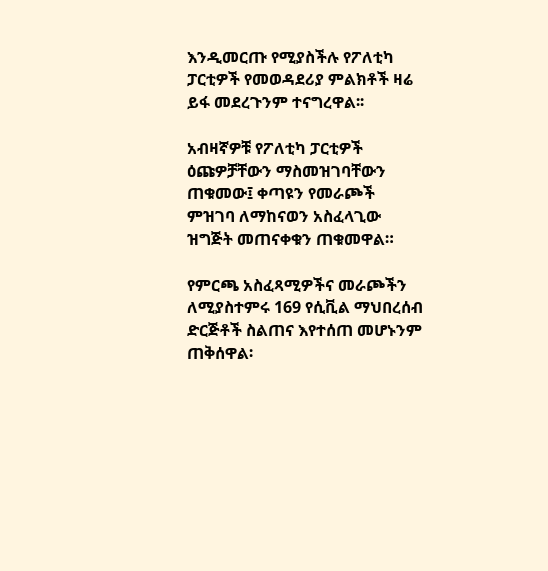እንዲመርጡ የሚያስችሉ የፖለቲካ ፓርቲዎች የመወዳደሪያ ምልክቶች ዛሬ ይፋ መደረጉንም ተናግረዋል፡፡

አብዛኛዎቹ የፖለቲካ ፓርቲዎች ዕጩዎቻቸውን ማስመዝገባቸውን ጠቁመው፤ ቀጣዩን የመራጮች ምዝገባ ለማከናወን አስፈላጊው ዝግጅት መጠናቀቁን ጠቁመዋል።

የምርጫ አስፈጻሚዎችና መራጮችን ለሚያስተምሩ 169 የሲቪል ማህበረሰብ ድርጅቶች ስልጠና እየተሰጠ መሆኑንም ጠቅሰዋል፡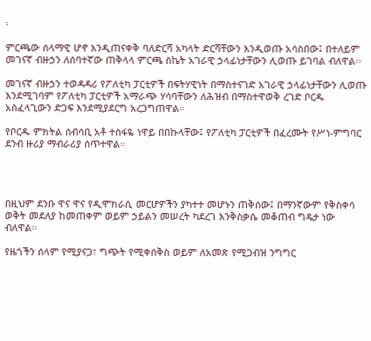፡

ምርጫው ሰላማዊ ሆኖ እንዲጠናቀቅ ባለድርሻ አካላት ድርሻቸውን እንዲወጡ አሳስበው፤ በተለይም መገናኛ ብዙኃን ለሰባተኛው ጠቅላላ ምርጫ ስኬት አገራዊ ኃላፊነታቸውን ሊወጡ ይገባል ብለዋል፡፡

መገናኛ ብዙኃን ተወዳዳሪ የፖለቲካ ፓርቲዎች በፍትሃዊነት በማስተናገድ አገራዊ ኃላፊነታቸውን ሊወጡ እንደሚገባም የፖለቲካ ፓርቲዎች አማራጭ ሃሳባቸውን ለሕዝብ በማስተዋወቅ ረገድ ቦርዱ አስፈላጊውን ድጋፍ እንደሚያደርግ አረጋግጠዋል።

የቦርዱ ምክትል ሰብሳቢ አቶ ተስፋዬ ነዋይ በበኩላቸው፤ የፖለቲካ ፓርቲዎች በፈረሙት የሥነ-ምግባር ደንብ ዙሪያ ማብራሪያ ሰጥተዋል።




በዚህም ደንቡ ዋና ዋና የዲሞክራሲ መርሆዎችን ያካተተ መሆኑን ጠቅሰው፤ በማንኛውም የቅስቀሳ ወቅት መደለያ ከመጠቀም ወይም ኃይልን መሠረት ካደረገ እንቅስቃሴ መቆጠብ ግዴታ ነው ብለዋል።

የዜጎችን ሰላም የሚያናጋ፣ ግጭት የሚቀሰቅስ ወይም ለአመጽ የሚጋብዝ ንግግር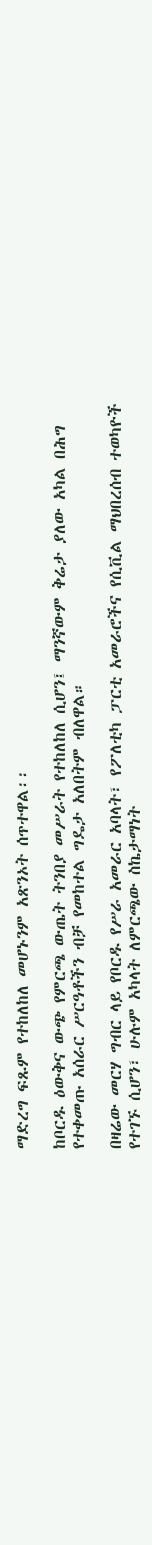ማድረግ ፍጹም የተከለከለ መሆኑንም አጽንኦት ሰጥተዋል፡፡

ከቦርዱ ዕውቅና ውጭ የምርጫ ውጤት ትንበያ መሥራት የተከለከለ ሲሆን፤ ማንኛውም ቅሬታ ያለው አካል በሕግ የተቀመጡ አሰራር ሥርዓቶችን ብቻ የመከተል ግዴታ አለበትም ብለዋል።

በዛሬው መርሃ ግብር ላይ የቦርዱ የሥራ አመራር አባላት፣ የፖለቲካ ፓርቲ አመራሮችና የሲቪል ማህበረሰብ ተወካዮች የተገኙ ሲሆን፣ ሁሉም አካላት ለምርጫው ስኬታማነት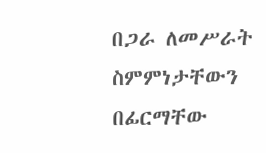በጋራ ለመሥራት ስምምነታቸውን በፊርማቸው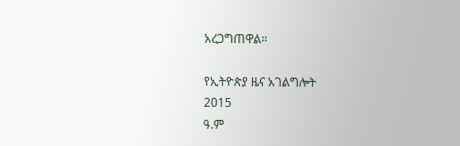አረጋግጠዋል።

የኢትዮጵያ ዜና አገልግሎት
2015
ዓ.ም